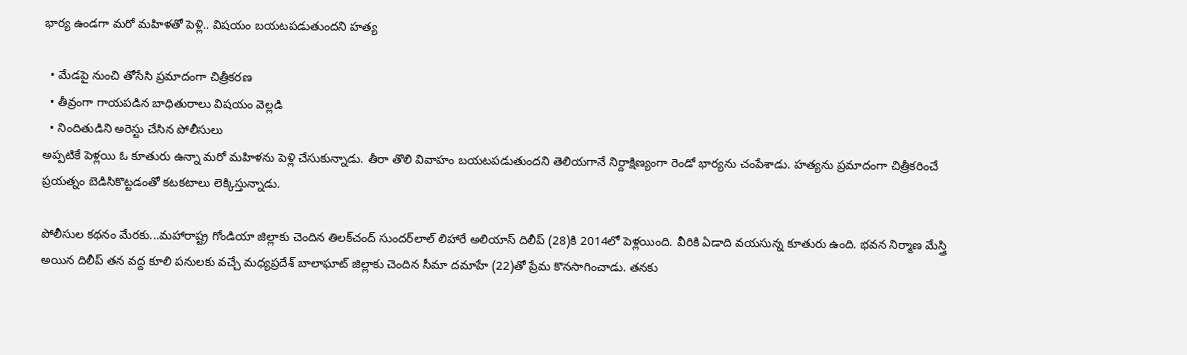భార్య ఉండగా మరో మహిళతో పెళ్లి.. విషయం బయటపడుతుందని హత్య

  • మేడపై నుంచి తోసేసి ప్రమాదంగా చిత్రీకరణ
  • తీవ్రంగా గాయపడిన బాధితురాలు విషయం వెల్లడి
  • నిందితుడిని అరెస్టు చేసిన పోలీసులు
అప్పటికే పెళ్లయి ఓ కూతురు ఉన్నా మరో మహిళను పెళ్లి చేసుకున్నాడు. తీరా తొలి వివాహం బయటపడుతుందని తెలియగానే నిర్దాక్షిణ్యంగా రెండో భార్యను చంపేశాడు. హత్యను ప్రమాదంగా చిత్రీకరించే ప్రయత్నం బెడిసికొట్టడంతో కటకటాలు లెక్కిస్తున్నాడు.

పోలీసుల కథనం మేరకు...మహారాష్ట్ర గోండియా జిల్లాకు చెందిన తిలక్‌చంద్‌ సుందర్‌లాల్‌ లిహారే అలియాస్‌ దిలీప్‌ (28)కి 2014లో పెళ్లయింది. వీరికి ఏడాది వయసున్న కూతురు ఉంది. భవన నిర్మాణ మేస్త్రి అయిన దిలీప్‌ తన వద్ద కూలి పనులకు వచ్చే మధ్యప్రదేశ్‌ బాలాఘాట్‌ జిల్లాకు చెందిన సీమా దమాహే (22)తో ప్రేమ కొనసాగించాడు. తనకు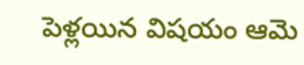పెళ్లయిన విషయం ఆమె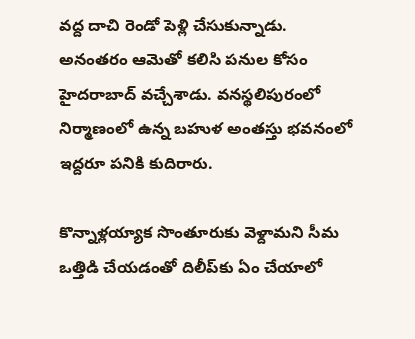వద్ద దాచి రెండో పెళ్లి చేసుకున్నాడు. అనంతరం ఆమెతో కలిసి పనుల కోసం హైదరాబాద్‌ వచ్చేశాడు. వనస్థలిపురంలో నిర్మాణంలో ఉన్న బహుళ అంతస్తు భవనంలో ఇద్దరూ పనికి కుదిరారు.

కొన్నాళ్లయ్యాక సొంతూరుకు వెళ్దామని సీమ ఒత్తిడి చేయడంతో దిలీప్‌కు ఏం చేయాలో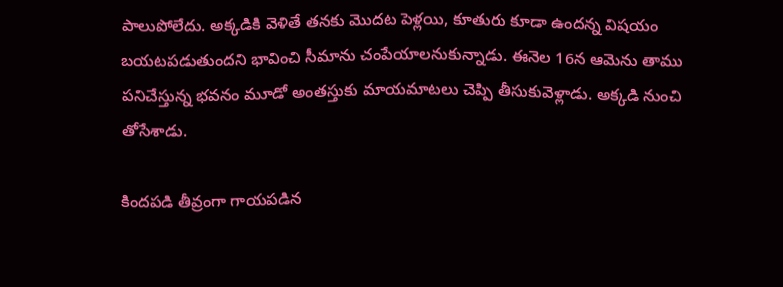పాలుపోలేదు. అక్కడికి వెళితే తనకు మొదట పెళ్లయి, కూతురు కూడా ఉందన్న విషయం బయటపడుతుందని భావించి సీమాను చంపేయాలనుకున్నాడు. ఈనెల 16న ఆమెను తాము పనిచేస్తున్న భవనం మూడో అంతస్తుకు మాయమాటలు చెప్పి తీసుకువెళ్లాడు. అక్కడి నుంచి తోసేశాడు.

కిందపడి తీవ్రంగా గాయపడిన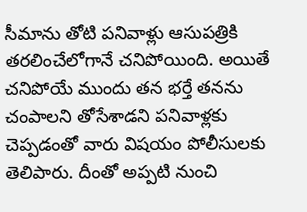సీమాను తోటి పనివాళ్లు ఆసుపత్రికి తరలించేలోగానే చనిపోయింది. అయితే చనిపోయే ముందు తన భర్తే తనను చంపాలని తోసేశాడని పనివాళ్లకు చెప్పడంతో వారు విషయం పోలీసులకు తెలిపారు. దీంతో అప్పటి నుంచి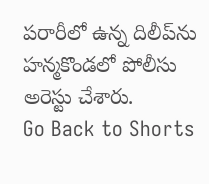పరారీలో ఉన్న దిలీప్‌ను హన్మకొండలో పోలీసు అరెస్టు చేశారు.
Go Back to Shorts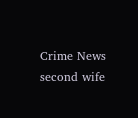Crime News
second wife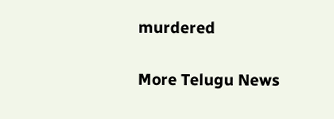murdered

More Telugu News